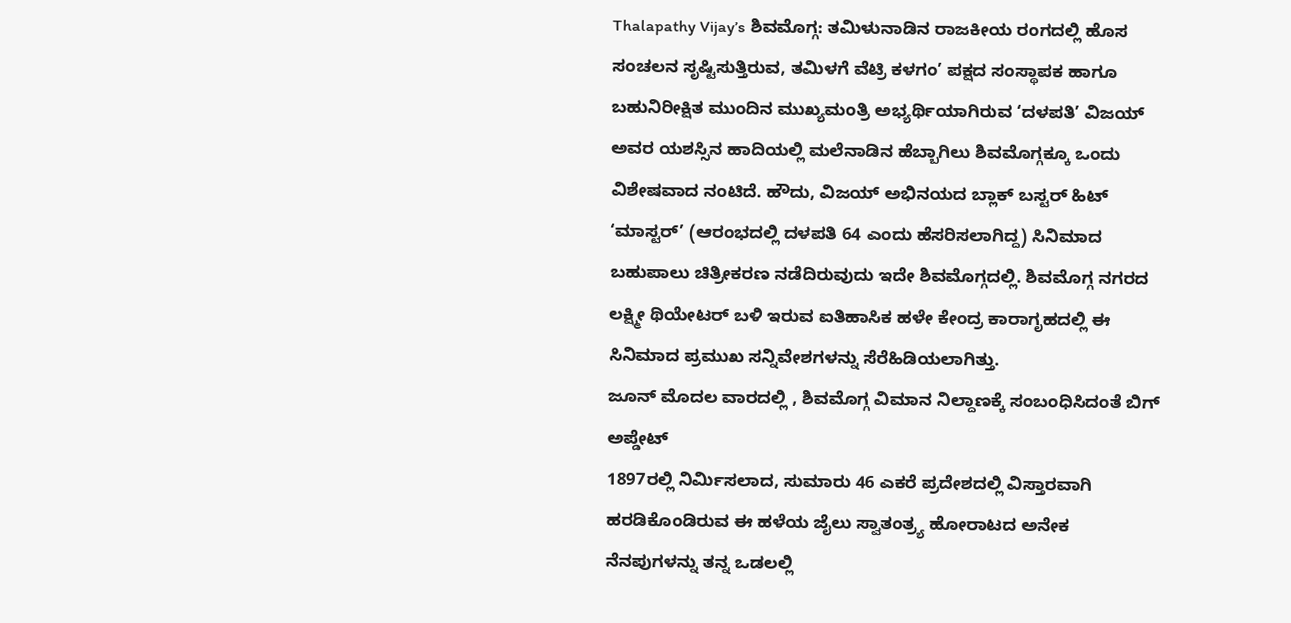Thalapathy Vijay’s ಶಿವಮೊಗ್ಗ: ತಮಿಳುನಾಡಿನ ರಾಜಕೀಯ ರಂಗದಲ್ಲಿ ಹೊಸ ಸಂಚಲನ ಸೃಷ್ಟಿಸುತ್ತಿರುವ, ತಮಿಳಗೆ ವೆಟ್ರಿ ಕಳಗಂ’ ಪಕ್ಷದ ಸಂಸ್ಥಾಪಕ ಹಾಗೂ ಬಹುನಿರೀಕ್ಷಿತ ಮುಂದಿನ ಮುಖ್ಯಮಂತ್ರಿ ಅಭ್ಯರ್ಥಿಯಾಗಿರುವ ‘ದಳಪತಿ’ ವಿಜಯ್ ಅವರ ಯಶಸ್ಸಿನ ಹಾದಿಯಲ್ಲಿ ಮಲೆನಾಡಿನ ಹೆಬ್ಬಾಗಿಲು ಶಿವಮೊಗ್ಗಕ್ಕೂ ಒಂದು ವಿಶೇಷವಾದ ನಂಟಿದೆ. ಹೌದು, ವಿಜಯ್ ಅಭಿನಯದ ಬ್ಲಾಕ್ ಬಸ್ಟರ್ ಹಿಟ್ ‘ಮಾಸ್ಟರ್’ (ಆರಂಭದಲ್ಲಿ ದಳಪತಿ 64 ಎಂದು ಹೆಸರಿಸಲಾಗಿದ್ದ) ಸಿನಿಮಾದ ಬಹುಪಾಲು ಚಿತ್ರೀಕರಣ ನಡೆದಿರುವುದು ಇದೇ ಶಿವಮೊಗ್ಗದಲ್ಲಿ. ಶಿವಮೊಗ್ಗ ನಗರದ ಲಕ್ಷ್ಮೀ ಥಿಯೇಟರ್ ಬಳಿ ಇರುವ ಐತಿಹಾಸಿಕ ಹಳೇ ಕೇಂದ್ರ ಕಾರಾಗೃಹದಲ್ಲಿ ಈ ಸಿನಿಮಾದ ಪ್ರಮುಖ ಸನ್ನಿವೇಶಗಳನ್ನು ಸೆರೆಹಿಡಿಯಲಾಗಿತ್ತು.
ಜೂನ್ ಮೊದಲ ವಾರದಲ್ಲಿ , ಶಿವಮೊಗ್ಗ ವಿಮಾನ ನಿಲ್ದಾಣಕ್ಕೆ ಸಂಬಂಧಿಸಿದಂತೆ ಬಿಗ್ ಅಪ್ಡೇಟ್
1897ರಲ್ಲಿ ನಿರ್ಮಿಸಲಾದ, ಸುಮಾರು 46 ಎಕರೆ ಪ್ರದೇಶದಲ್ಲಿ ವಿಸ್ತಾರವಾಗಿ ಹರಡಿಕೊಂಡಿರುವ ಈ ಹಳೆಯ ಜೈಲು ಸ್ವಾತಂತ್ರ್ಯ ಹೋರಾಟದ ಅನೇಕ ನೆನಪುಗಳನ್ನು ತನ್ನ ಒಡಲಲ್ಲಿ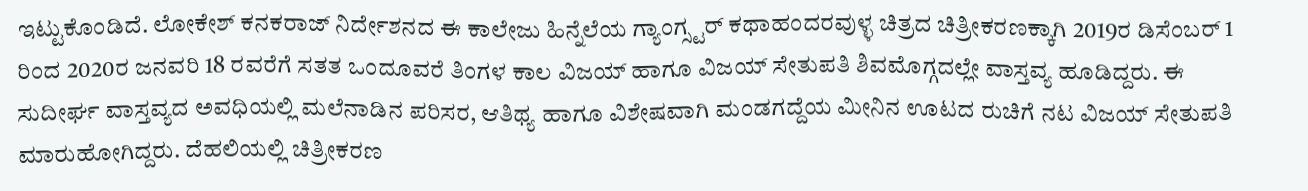ಇಟ್ಟುಕೊಂಡಿದೆ. ಲೋಕೇಶ್ ಕನಕರಾಜ್ ನಿರ್ದೇಶನದ ಈ ಕಾಲೇಜು ಹಿನ್ನೆಲೆಯ ಗ್ಯಾಂಗ್ಸ್ಟರ್ ಕಥಾಹಂದರವುಳ್ಳ ಚಿತ್ರದ ಚಿತ್ರೀಕರಣಕ್ಕಾಗಿ 2019ರ ಡಿಸೆಂಬರ್ 1 ರಿಂದ 2020ರ ಜನವರಿ 18 ರವರೆಗೆ ಸತತ ಒಂದೂವರೆ ತಿಂಗಳ ಕಾಲ ವಿಜಯ್ ಹಾಗೂ ವಿಜಯ್ ಸೇತುಪತಿ ಶಿವಮೊಗ್ಗದಲ್ಲೇ ವಾಸ್ತವ್ಯ ಹೂಡಿದ್ದರು. ಈ ಸುದೀರ್ಘ ವಾಸ್ತವ್ಯದ ಅವಧಿಯಲ್ಲಿ ಮಲೆನಾಡಿನ ಪರಿಸರ, ಆತಿಥ್ಯ ಹಾಗೂ ವಿಶೇಷವಾಗಿ ಮಂಡಗದ್ದೆಯ ಮೀನಿನ ಊಟದ ರುಚಿಗೆ ನಟ ವಿಜಯ್ ಸೇತುಪತಿ ಮಾರುಹೋಗಿದ್ದರು. ದೆಹಲಿಯಲ್ಲಿ ಚಿತ್ರೀಕರಣ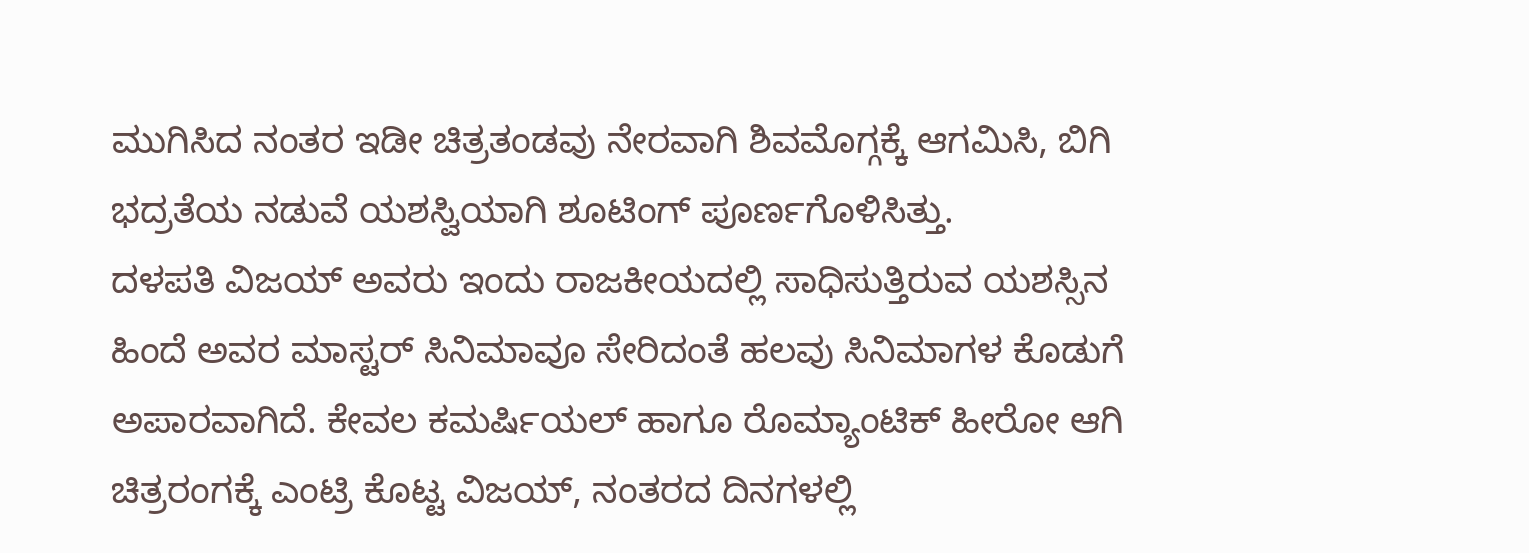ಮುಗಿಸಿದ ನಂತರ ಇಡೀ ಚಿತ್ರತಂಡವು ನೇರವಾಗಿ ಶಿವಮೊಗ್ಗಕ್ಕೆ ಆಗಮಿಸಿ, ಬಿಗಿ ಭದ್ರತೆಯ ನಡುವೆ ಯಶಸ್ವಿಯಾಗಿ ಶೂಟಿಂಗ್ ಪೂರ್ಣಗೊಳಿಸಿತ್ತು.
ದಳಪತಿ ವಿಜಯ್ ಅವರು ಇಂದು ರಾಜಕೀಯದಲ್ಲಿ ಸಾಧಿಸುತ್ತಿರುವ ಯಶಸ್ಸಿನ ಹಿಂದೆ ಅವರ ಮಾಸ್ಟರ್ ಸಿನಿಮಾವೂ ಸೇರಿದಂತೆ ಹಲವು ಸಿನಿಮಾಗಳ ಕೊಡುಗೆ ಅಪಾರವಾಗಿದೆ. ಕೇವಲ ಕಮರ್ಷಿಯಲ್ ಹಾಗೂ ರೊಮ್ಯಾಂಟಿಕ್ ಹೀರೋ ಆಗಿ ಚಿತ್ರರಂಗಕ್ಕೆ ಎಂಟ್ರಿ ಕೊಟ್ಟ ವಿಜಯ್, ನಂತರದ ದಿನಗಳಲ್ಲಿ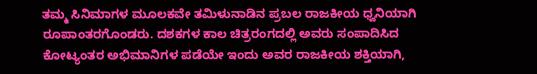ತಮ್ಮ ಸಿನಿಮಾಗಳ ಮೂಲಕವೇ ತಮಿಳುನಾಡಿನ ಪ್ರಬಲ ರಾಜಕೀಯ ಧ್ವನಿಯಾಗಿ ರೂಪಾಂತರಗೊಂಡರು. ದಶಕಗಳ ಕಾಲ ಚಿತ್ರರಂಗದಲ್ಲಿ ಅವರು ಸಂಪಾದಿಸಿದ ಕೋಟ್ಯಂತರ ಅಭಿಮಾನಿಗಳ ಪಡೆಯೇ ಇಂದು ಅವರ ರಾಜಕೀಯ ಶಕ್ತಿಯಾಗಿ,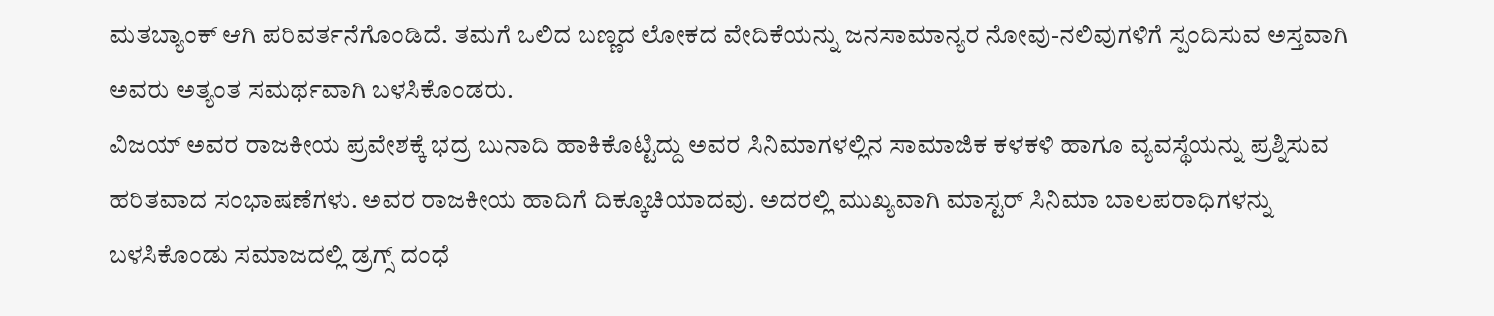ಮತಬ್ಯಾಂಕ್ ಆಗಿ ಪರಿವರ್ತನೆಗೊಂಡಿದೆ. ತಮಗೆ ಒಲಿದ ಬಣ್ಣದ ಲೋಕದ ವೇದಿಕೆಯನ್ನು ಜನಸಾಮಾನ್ಯರ ನೋವು-ನಲಿವುಗಳಿಗೆ ಸ್ಪಂದಿಸುವ ಅಸ್ತವಾಗಿ ಅವರು ಅತ್ಯಂತ ಸಮರ್ಥವಾಗಿ ಬಳಸಿಕೊಂಡರು.
ವಿಜಯ್ ಅವರ ರಾಜಕೀಯ ಪ್ರವೇಶಕ್ಕೆ ಭದ್ರ ಬುನಾದಿ ಹಾಕಿಕೊಟ್ಟಿದ್ದು ಅವರ ಸಿನಿಮಾಗಳಲ್ಲಿನ ಸಾಮಾಜಿಕ ಕಳಕಳಿ ಹಾಗೂ ವ್ಯವಸ್ಥೆಯನ್ನು ಪ್ರಶ್ನಿಸುವ ಹರಿತವಾದ ಸಂಭಾಷಣೆಗಳು. ಅವರ ರಾಜಕೀಯ ಹಾದಿಗೆ ದಿಕ್ಕೂಚಿಯಾದವು. ಅದರಲ್ಲಿ ಮುಖ್ಯವಾಗಿ ಮಾಸ್ಟರ್ ಸಿನಿಮಾ ಬಾಲಪರಾಧಿಗಳನ್ನು ಬಳಸಿಕೊಂಡು ಸಮಾಜದಲ್ಲಿ ಡ್ರಗ್ಸ್ ದಂಧೆ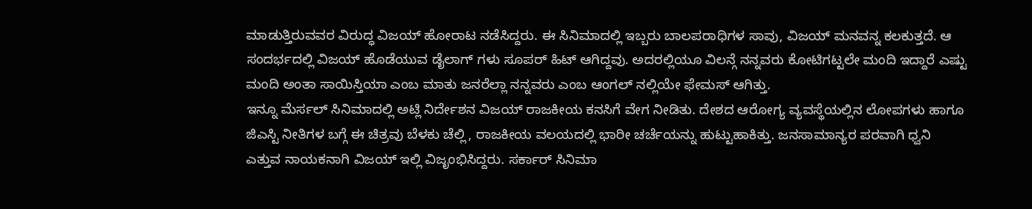ಮಾಡುತ್ತಿರುವವರ ವಿರುದ್ಧ ವಿಜಯ್ ಹೋರಾಟ ನಡೆಸಿದ್ದರು. ಈ ಸಿನಿಮಾದಲ್ಲಿ ಇಬ್ಬರು ಬಾಲಪರಾಧಿಗಳ ಸಾವು, ವಿಜಯ್ ಮನವನ್ನ ಕಲಕುತ್ತದೆ. ಆ ಸಂದರ್ಭದಲ್ಲಿ ವಿಜಯ್ ಹೊಡೆಯುವ ಡೈಲಾಗ್ ಗಳು ಸೂಪರ್ ಹಿಟ್ ಆಗಿದ್ದವು. ಅದರಲ್ಲಿಯೂ ವಿಲನ್ಗೆ ನನ್ನವರು ಕೋಟಿಗಟ್ಟಲೇ ಮಂದಿ ಇದ್ದಾರೆ ಎಷ್ಟು ಮಂದಿ ಅಂತಾ ಸಾಯಿಸ್ತಿಯಾ ಎಂಬ ಮಾತು ಜನರೆಲ್ಲಾ ನನ್ನವರು ಎಂಬ ಆಂಗಲ್ ನಲ್ಲಿಯೇ ಫೇಮಸ್ ಆಗಿತ್ತು.
ಇನ್ನೂ ಮೆರ್ಸಲ್ ಸಿನಿಮಾದಲ್ಲಿ ಅಟ್ಲಿ ನಿರ್ದೇಶನ ವಿಜಯ್ ರಾಜಕೀಯ ಕನಸಿಗೆ ವೇಗ ನೀಡಿತು. ದೇಶದ ಆರೋಗ್ಯ ವ್ಯವಸ್ಥೆಯಲ್ಲಿನ ಲೋಪಗಳು ಹಾಗೂ ಜಿಎಸ್ಟಿ ನೀತಿಗಳ ಬಗ್ಗೆ ಈ ಚಿತ್ರವು ಬೆಳಕು ಚೆಲ್ಲಿ, ರಾಜಕೀಯ ವಲಯದಲ್ಲಿ ಭಾರೀ ಚರ್ಚೆಯನ್ನು ಹುಟ್ಟುಹಾಕಿತ್ತು. ಜನಸಾಮಾನ್ಯರ ಪರವಾಗಿ ಧ್ವನಿ ಎತ್ತುವ ನಾಯಕನಾಗಿ ವಿಜಯ್ ಇಲ್ಲಿ ವಿಜೃಂಭಿಸಿದ್ದರು. ಸರ್ಕಾರ್ ಸಿನಿಮಾ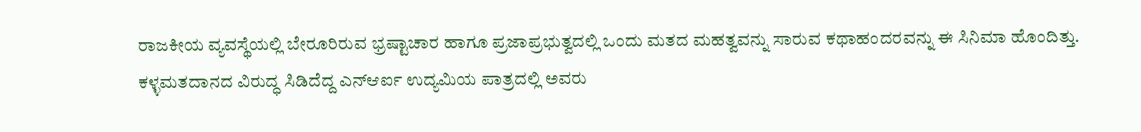ರಾಜಕೀಯ ವ್ಯವಸ್ಥೆಯಲ್ಲಿ ಬೇರೂರಿರುವ ಭ್ರಷ್ಟಾಚಾರ ಹಾಗೂ ಪ್ರಜಾಪ್ರಭುತ್ವದಲ್ಲಿ ಒಂದು ಮತದ ಮಹತ್ವವನ್ನು ಸಾರುವ ಕಥಾಹಂದರವನ್ನು ಈ ಸಿನಿಮಾ ಹೊಂದಿತ್ತು. ಕಳ್ಳಮತದಾನದ ವಿರುದ್ಧ ಸಿಡಿದೆದ್ದ ಎನ್ಆರ್ಐ ಉದ್ಯಮಿಯ ಪಾತ್ರದಲ್ಲಿ ಅವರು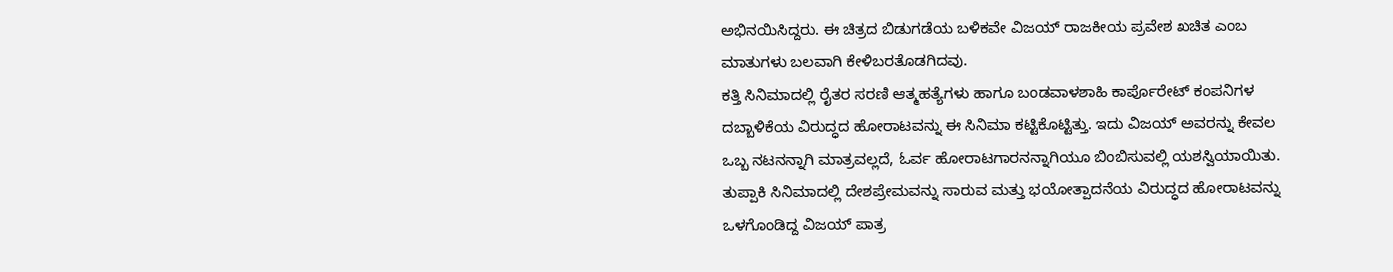ಅಭಿನಯಿಸಿದ್ದರು. ಈ ಚಿತ್ರದ ಬಿಡುಗಡೆಯ ಬಳಿಕವೇ ವಿಜಯ್ ರಾಜಕೀಯ ಪ್ರವೇಶ ಖಚಿತ ಎಂಬ ಮಾತುಗಳು ಬಲವಾಗಿ ಕೇಳಿಬರತೊಡಗಿದವು.
ಕತ್ತಿ ಸಿನಿಮಾದಲ್ಲಿ ರೈತರ ಸರಣಿ ಆತ್ಮಹತ್ಯೆಗಳು ಹಾಗೂ ಬಂಡವಾಳಶಾಹಿ ಕಾರ್ಪೊರೇಟ್ ಕಂಪನಿಗಳ ದಬ್ಬಾಳಿಕೆಯ ವಿರುದ್ಧದ ಹೋರಾಟವನ್ನು ಈ ಸಿನಿಮಾ ಕಟ್ಟಿಕೊಟ್ಟಿತ್ತು. ಇದು ವಿಜಯ್ ಅವರನ್ನು ಕೇವಲ ಒಬ್ಬ ನಟನನ್ನಾಗಿ ಮಾತ್ರವಲ್ಲದೆ, ಓರ್ವ ಹೋರಾಟಗಾರನನ್ನಾಗಿಯೂ ಬಿಂಬಿಸುವಲ್ಲಿ ಯಶಸ್ವಿಯಾಯಿತು. ತುಪ್ಪಾಕಿ ಸಿನಿಮಾದಲ್ಲಿ ದೇಶಪ್ರೇಮವನ್ನು ಸಾರುವ ಮತ್ತು ಭಯೋತ್ಪಾದನೆಯ ವಿರುದ್ಧದ ಹೋರಾಟವನ್ನು ಒಳಗೊಂಡಿದ್ದ ವಿಜಯ್ ಪಾತ್ರ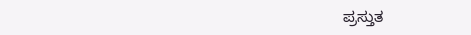ಪ್ರಸ್ತುತ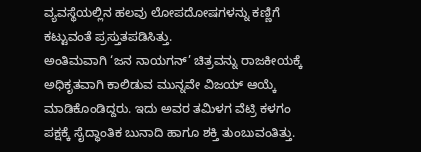ವ್ಯವಸ್ಥೆಯಲ್ಲಿನ ಹಲವು ಲೋಪದೋಷಗಳನ್ನು ಕಣ್ಣಿಗೆ ಕಟ್ಟುವಂತೆ ಪ್ರಸ್ತುತಪಡಿಸಿತ್ತು.
ಅಂತಿಮವಾಗಿ ‘ಜನ ನಾಯಗನ್’ ಚಿತ್ರವನ್ನು ರಾಜಕೀಯಕ್ಕೆ ಅಧಿಕೃತವಾಗಿ ಕಾಲಿಡುವ ಮುನ್ನವೇ ವಿಜಯ್ ಆಯ್ಕೆ ಮಾಡಿಕೊಂಡಿದ್ದರು. ಇದು ಅವರ ತಮಿಳಗ ವೆಟ್ರಿ ಕಳಗಂ ಪಕ್ಷಕ್ಕೆ ಸೈದ್ಧಾಂತಿಕ ಬುನಾದಿ ಹಾಗೂ ಶಕ್ತಿ ತುಂಬುವಂತಿತ್ತು.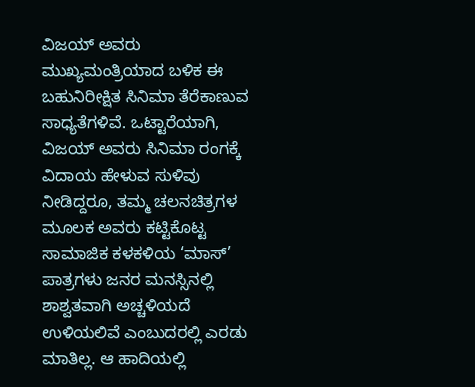ವಿಜಯ್ ಅವರು ಮುಖ್ಯಮಂತ್ರಿಯಾದ ಬಳಿಕ ಈ ಬಹುನಿರೀಕ್ಷಿತ ಸಿನಿಮಾ ತೆರೆಕಾಣುವ ಸಾಧ್ಯತೆಗಳಿವೆ. ಒಟ್ಟಾರೆಯಾಗಿ, ವಿಜಯ್ ಅವರು ಸಿನಿಮಾ ರಂಗಕ್ಕೆ ವಿದಾಯ ಹೇಳುವ ಸುಳಿವು ನೀಡಿದ್ದರೂ, ತಮ್ಮ ಚಲನಚಿತ್ರಗಳ ಮೂಲಕ ಅವರು ಕಟ್ಟಿಕೊಟ್ಟ ಸಾಮಾಜಿಕ ಕಳಕಳಿಯ ‘ಮಾಸ್’ ಪಾತ್ರಗಳು ಜನರ ಮನಸ್ಸಿನಲ್ಲಿ ಶಾಶ್ವತವಾಗಿ ಅಚ್ಚಳಿಯದೆ ಉಳಿಯಲಿವೆ ಎಂಬುದರಲ್ಲಿ ಎರಡು ಮಾತಿಲ್ಲ. ಆ ಹಾದಿಯಲ್ಲಿ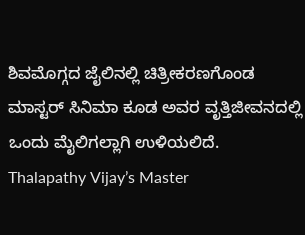ಶಿವಮೊಗ್ಗದ ಜೈಲಿನಲ್ಲಿ ಚಿತ್ರೀಕರಣಗೊಂಡ ಮಾಸ್ಟರ್ ಸಿನಿಮಾ ಕೂಡ ಅವರ ವೃತ್ತಿಜೀವನದಲ್ಲಿ ಒಂದು ಮೈಲಿಗಲ್ಲಾಗಿ ಉಳಿಯಲಿದೆ.
Thalapathy Vijay’s Master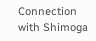Connection with Shimoga